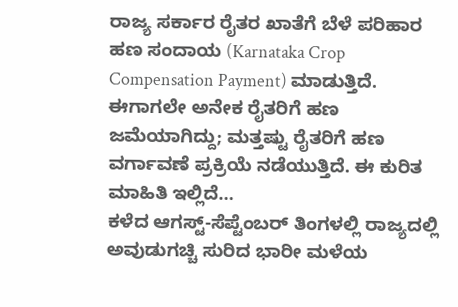ರಾಜ್ಯ ಸರ್ಕಾರ ರೈತರ ಖಾತೆಗೆ ಬೆಳೆ ಪರಿಹಾರ ಹಣ ಸಂದಾಯ (Karnataka Crop Compensation Payment) ಮಾಡುತ್ತಿದೆ. ಈಗಾಗಲೇ ಅನೇಕ ರೈತರಿಗೆ ಹಣ ಜಮೆಯಾಗಿದ್ದು; ಮತ್ತಷ್ಟು ರೈತರಿಗೆ ಹಣ ವರ್ಗಾವಣೆ ಪ್ರಕ್ರಿಯೆ ನಡೆಯುತ್ತಿದೆ. ಈ ಕುರಿತ ಮಾಹಿತಿ ಇಲ್ಲಿದೆ…
ಕಳೆದ ಆಗಸ್ಟ್-ಸೆಪ್ಟೆಂಬರ್ ತಿಂಗಳಲ್ಲಿ ರಾಜ್ಯದಲ್ಲಿ ಅವುಡುಗಚ್ಚಿ ಸುರಿದ ಭಾರೀ ಮಳೆಯ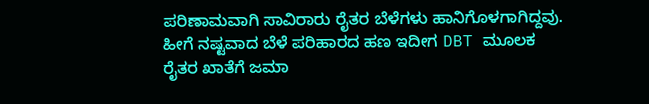ಪರಿಣಾಮವಾಗಿ ಸಾವಿರಾರು ರೈತರ ಬೆಳೆಗಳು ಹಾನಿಗೊಳಗಾಗಿದ್ದವು. ಹೀಗೆ ನಷ್ಟವಾದ ಬೆಳೆ ಪರಿಹಾರದ ಹಣ ಇದೀಗ DBT ಮೂಲಕ ರೈತರ ಖಾತೆಗೆ ಜಮಾ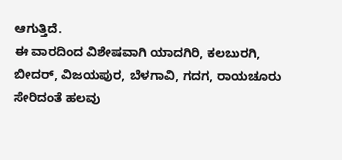ಆಗುತ್ತಿದೆ.
ಈ ವಾರದಿಂದ ವಿಶೇಷವಾಗಿ ಯಾದಗಿರಿ, ಕಲಬುರಗಿ, ಬೀದರ್, ವಿಜಯಪುರ, ಬೆಳಗಾವಿ, ಗದಗ, ರಾಯಚೂರು ಸೇರಿದಂತೆ ಹಲವು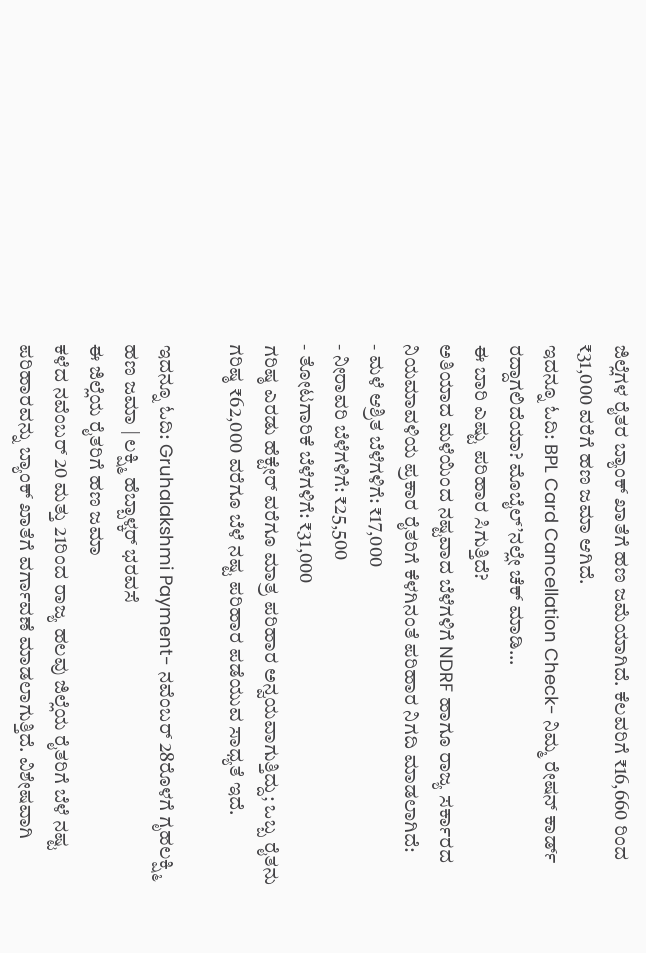ಜಿಲ್ಲೆಗಳ ರೈತರ ಬ್ಯಾಂಕ್ ಖಾತೆಗೆ ಹಣ ಜಮೆಯಾಗಿದೆ. ಕೆಲವರಿಗೆ ₹16,660 ರಿಂದ ₹31,000 ವರೆಗೆ ಹಣ ಜಮಾ ಆಗಿದೆ.
ಇದನ್ನೂ ಓದಿ: BPL Card Cancellation Check- ನಿಮ್ಮ ರೇಷನ್ ಕಾರ್ಡ್ ರದ್ದಾಗಲಿದೆಯಾ? ಮೊಬೈಲ್’ನಲ್ಲೇ ಚೆಕ್ ಮಾಡಿ…
ಈ ಬಾರಿ ಎಷ್ಟು ಪರಿಹಾರ ಸಿಗುತ್ತಿದೆ?
ಅತಿಯಾದ ಮಳೆಯಿಂದ ನಷ್ಟವಾದ ಬೆಳೆಗಳಿಗೆ NDRF ಹಾಗೂ ರಾಜ್ಯ ಸರ್ಕಾರದ ನಿಯಮಾವಳಿಯ ಪ್ರಕಾರ ರೈತರಿಗೆ ಕೆಳಗಿನಂತೆ ಪರಿಹಾರ ನಿಗದಿ ಮಾಡಲಾಗಿದೆ:
- ಮಳೆ ಆಶ್ರಿತ ಬೆಳೆಗಳಿಗೆ: ₹17,000
- ನೀರಾವರಿ ಬೆಳೆಗಳಿಗೆ: ₹25,500
- ತೋಟಗಾರಿಕೆ ಬೆಳೆಗಳಿಗೆ: ₹31,000
ಗರಿಷ್ಠ ಎರಡು ಹೆಕ್ಟೇರ್ ವರೆಗೂ ಮಾತ್ರ ಪರಿಹಾರ ಅನ್ವಯವಾಗುತ್ತಿದ್ದು; ಒಬ್ಬ ರೈತನು ಗರಿಷ್ಠ ₹62,000 ವರೆಗೂ ಬೆಳೆ ನಷ್ಟ ಪರಿಹಾರ ಪಡೆಯುವ ಸಾಧ್ಯತೆ ಇದೆ.

ಇದನ್ನೂ ಓದಿ: Gruhalakshmi Payment- ನವೆಂಬರ್ 28ರೊಳಗೆ ಗೃಹಲಕ್ಷ್ಮಿ ಹಣ ಜಮಾ | ಲಕ್ಷ್ಮಿ ಹೆಬ್ಬಾಳ್ಕರ್ ಭರವಸೆ
ಈ ಜಿಲ್ಲೆಯ ರೈತರಿಗೆ ಹಣ ಜಮಾ
ಕಳೆದ ನವೆಂಬರ್ 20 ಮತ್ತು 21ರಿಂದ ರಾಜ್ಯ ಹಲವು ಜಿಲ್ಲೆಯ ರೈತರಿಗೆ ಬೆಳೆ ನಷ್ಟ ಪರಿಹಾರವನ್ನು ಬ್ಯಾಂಕ್ ಖಾತೆಗೆ ವರ್ಗಾವಣೆ ಮಾಡಲಾಗುತ್ತಿದೆ. ವಿಶೇಷವಾಗಿ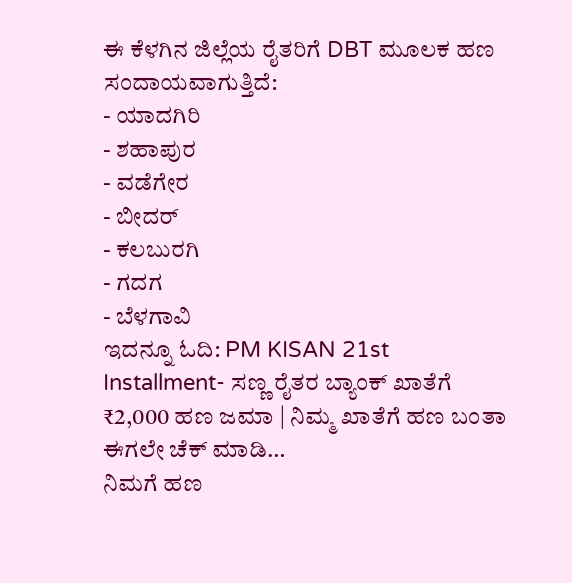ಈ ಕೆಳಗಿನ ಜಿಲ್ಲೆಯ ರೈತರಿಗೆ DBT ಮೂಲಕ ಹಣ ಸಂದಾಯವಾಗುತ್ತಿದೆ:
- ಯಾದಗಿರಿ
- ಶಹಾಪುರ
- ವಡೆಗೇರ
- ಬೀದರ್
- ಕಲಬುರಗಿ
- ಗದಗ
- ಬೆಳಗಾವಿ
ಇದನ್ನೂ ಓದಿ: PM KISAN 21st Installment- ಸಣ್ಣ ರೈತರ ಬ್ಯಾಂಕ್ ಖಾತೆಗೆ ₹2,000 ಹಣ ಜಮಾ | ನಿಮ್ಮ ಖಾತೆಗೆ ಹಣ ಬಂತಾ ಈಗಲೇ ಚೆಕ್ ಮಾಡಿ…
ನಿಮಗೆ ಹಣ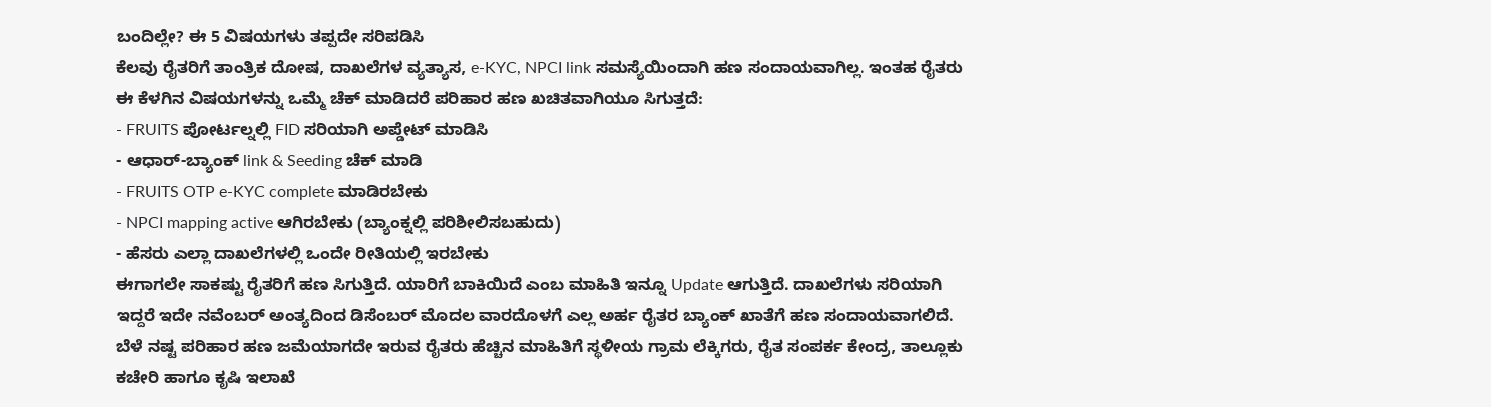ಬಂದಿಲ್ಲೇ? ಈ 5 ವಿಷಯಗಳು ತಪ್ಪದೇ ಸರಿಪಡಿಸಿ
ಕೆಲವು ರೈತರಿಗೆ ತಾಂತ್ರಿಕ ದೋಷ, ದಾಖಲೆಗಳ ವ್ಯತ್ಯಾಸ, e-KYC, NPCI link ಸಮಸ್ಯೆಯಿಂದಾಗಿ ಹಣ ಸಂದಾಯವಾಗಿಲ್ಲ. ಇಂತಹ ರೈತರು ಈ ಕೆಳಗಿನ ವಿಷಯಗಳನ್ನು ಒಮ್ಮೆ ಚೆಕ್ ಮಾಡಿದರೆ ಪರಿಹಾರ ಹಣ ಖಚಿತವಾಗಿಯೂ ಸಿಗುತ್ತದೆ:
- FRUITS ಪೋರ್ಟಲ್ನಲ್ಲಿ FID ಸರಿಯಾಗಿ ಅಪ್ಡೇಟ್ ಮಾಡಿಸಿ
- ಆಧಾರ್-ಬ್ಯಾಂಕ್ link & Seeding ಚೆಕ್ ಮಾಡಿ
- FRUITS OTP e-KYC complete ಮಾಡಿರಬೇಕು
- NPCI mapping active ಆಗಿರಬೇಕು (ಬ್ಯಾಂಕ್ನಲ್ಲಿ ಪರಿಶೀಲಿಸಬಹುದು)
- ಹೆಸರು ಎಲ್ಲಾ ದಾಖಲೆಗಳಲ್ಲಿ ಒಂದೇ ರೀತಿಯಲ್ಲಿ ಇರಬೇಕು
ಈಗಾಗಲೇ ಸಾಕಷ್ಟು ರೈತರಿಗೆ ಹಣ ಸಿಗುತ್ತಿದೆ. ಯಾರಿಗೆ ಬಾಕಿಯಿದೆ ಎಂಬ ಮಾಹಿತಿ ಇನ್ನೂ Update ಆಗುತ್ತಿದೆ. ದಾಖಲೆಗಳು ಸರಿಯಾಗಿ ಇದ್ದರೆ ಇದೇ ನವೆಂಬರ್ ಅಂತ್ಯದಿಂದ ಡಿಸೆಂಬರ್ ಮೊದಲ ವಾರದೊಳಗೆ ಎಲ್ಲ ಅರ್ಹ ರೈತರ ಬ್ಯಾಂಕ್ ಖಾತೆಗೆ ಹಣ ಸಂದಾಯವಾಗಲಿದೆ.
ಬೆಳೆ ನಷ್ಟ ಪರಿಹಾರ ಹಣ ಜಮೆಯಾಗದೇ ಇರುವ ರೈತರು ಹೆಚ್ಚಿನ ಮಾಹಿತಿಗೆ ಸ್ಥಳೀಯ ಗ್ರಾಮ ಲೆಕ್ಕಿಗರು, ರೈತ ಸಂಪರ್ಕ ಕೇಂದ್ರ, ತಾಲ್ಲೂಕು ಕಚೇರಿ ಹಾಗೂ ಕೃಷಿ ಇಲಾಖೆ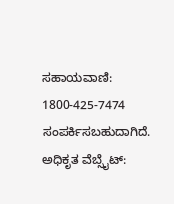ಸಹಾಯವಾಣಿ: 1800-425-7474 ಸಂಪರ್ಕಿಸಬಹುದಾಗಿದೆ.
ಅಧಿಕೃತ ವೆಬ್ಸೈಟ್: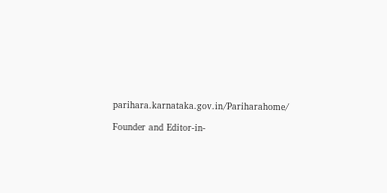parihara.karnataka.gov.in/Pariharahome/

Founder and Editor-in-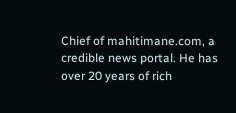Chief of mahitimane.com, a credible news portal. He has over 20 years of rich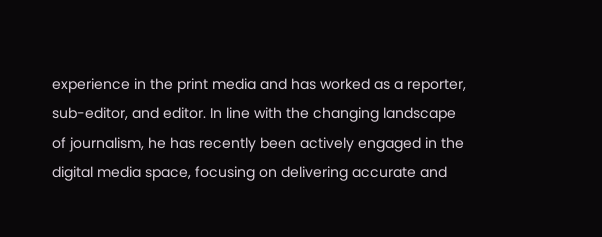experience in the print media and has worked as a reporter, sub-editor, and editor. In line with the changing landscape of journalism, he has recently been actively engaged in the digital media space, focusing on delivering accurate and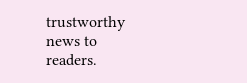trustworthy news to readers.